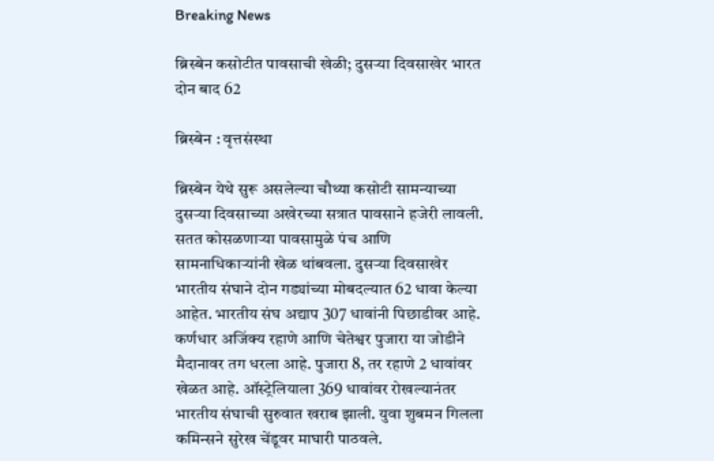Breaking News

ब्रिस्बेन कसोटीत पावसाची खेळी; दुसर्‍या दिवसाखेर भारत दोन बाद 62

ब्रिस्बेन : वृत्तसंस्था

ब्रिस्बेन येथे सुरू असलेल्या चौथ्या कसोटी सामन्याच्या दुसर्‍या दिवसाच्या अखेरच्या सत्रात पावसाने हजेरी लावली. सतत कोसळणार्‍या पावसामुळे पंच आणि सामनाधिकार्‍यांनी खेळ थांबवला. दुसर्‍या दिवसाखेर भारतीय संघाने दोन गड्यांच्या मोबदल्यात 62 धावा केल्या आहेत. भारतीय संघ अद्याप 307 धावांनी पिछाडीवर आहे. कर्णधार अजिंक्य रहाणे आणि चेतेश्वर पुजारा या जोडीने मैदानावर तग धरला आहे. पुजारा 8, तर रहाणे 2 धावांवर खेळत आहे. ऑस्ट्रेलियाला 369 धावांवर रोखल्यानंतर भारतीय संघाची सुरुवात खराब झाली. युवा शुबमन गिलला कमिन्सने सुरेख चेंडूवर माघारी पाठवले.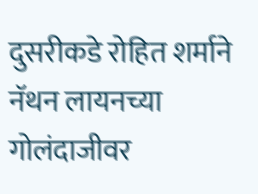दुसरीकडे रोहित शर्माने नॅथन लायनच्या गोलंदाजीवर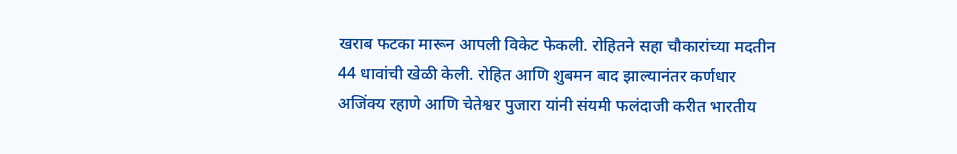खराब फटका मारून आपली विकेट फेकली. रोहितने सहा चौकारांच्या मदतीन 44 धावांची खेळी केली. रोहित आणि शुबमन बाद झाल्यानंतर कर्णधार अजिंक्य रहाणे आणि चेतेश्वर पुजारा यांनी संयमी फलंदाजी करीत भारतीय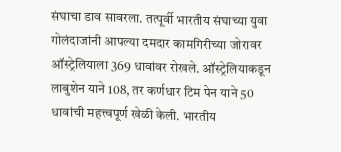संघाचा डाव सावरला. तत्पूर्वी भारतीय संघाच्या युवा गोलंदाजांनी आपल्या दमदार कामगिरीच्या जोरावर ऑस्ट्रेलियाला 369 धावांवर रोखले. ऑस्ट्रेलियाकडून लाबुशेन याने 108, तर कर्णधार टिम पेन याने 50 धावांची महत्त्वपूर्ण खेळी केली. भारतीय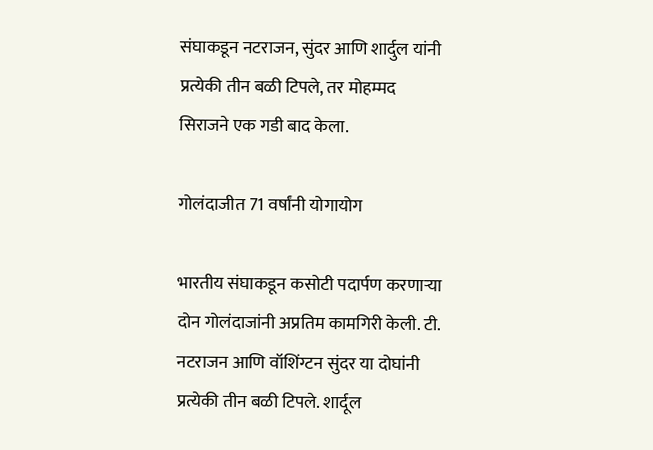संघाकडून नटराजन, सुंदर आणि शार्दुल यांनी प्रत्येकी तीन बळी टिपले, तर मोहम्मद सिराजने एक गडी बाद केला.

गोलंदाजीत 71 वर्षांनी योगायोग

भारतीय संघाकडून कसोटी पदार्पण करणार्‍या दोन गोलंदाजांनी अप्रतिम कामगिरी केली. टी. नटराजन आणि वॉशिंग्टन सुंदर या दोघांनी प्रत्येकी तीन बळी टिपले. शार्दूल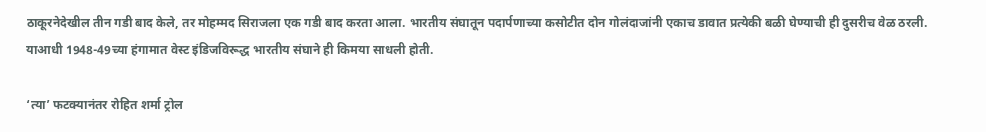ठाकूरनेदेखील तीन गडी बाद केले, तर मोहम्मद सिराजला एक गडी बाद करता आला. भारतीय संघातून पदार्पणाच्या कसोटीत दोन गोलंदाजांनी एकाच डावात प्रत्येकी बळी घेण्याची ही दुसरीच वेळ ठरली. याआधी 1948-49च्या हंगामात वेस्ट इंडिजविरूद्ध भारतीय संघाने ही किमया साधली होती.

‘त्या’ फटक्यानंतर रोहित शर्मा ट्रोल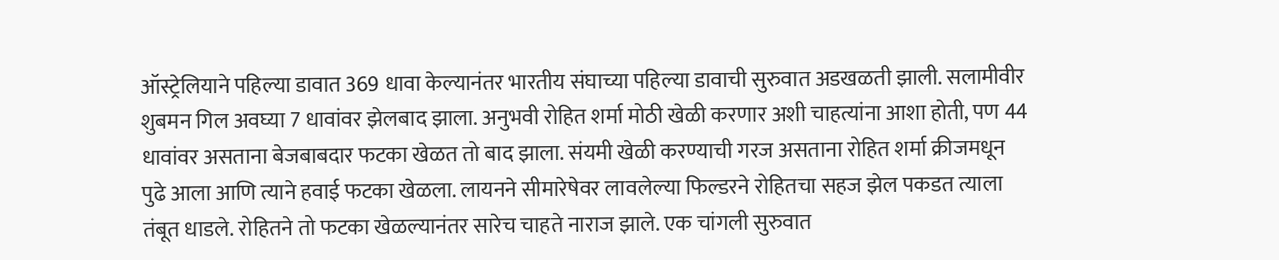ऑस्ट्रेलियाने पहिल्या डावात 369 धावा केल्यानंतर भारतीय संघाच्या पहिल्या डावाची सुरुवात अडखळती झाली. सलामीवीर शुबमन गिल अवघ्या 7 धावांवर झेलबाद झाला. अनुभवी रोहित शर्मा मोठी खेळी करणार अशी चाहत्यांना आशा होती, पण 44 धावांवर असताना बेजबाबदार फटका खेळत तो बाद झाला. संयमी खेळी करण्याची गरज असताना रोहित शर्मा क्रीजमधून पुढे आला आणि त्याने हवाई फटका खेळला. लायनने सीमारेषेवर लावलेल्या फिल्डरने रोहितचा सहज झेल पकडत त्याला तंबूत धाडले. रोहितने तो फटका खेळल्यानंतर सारेच चाहते नाराज झाले. एक चांगली सुरुवात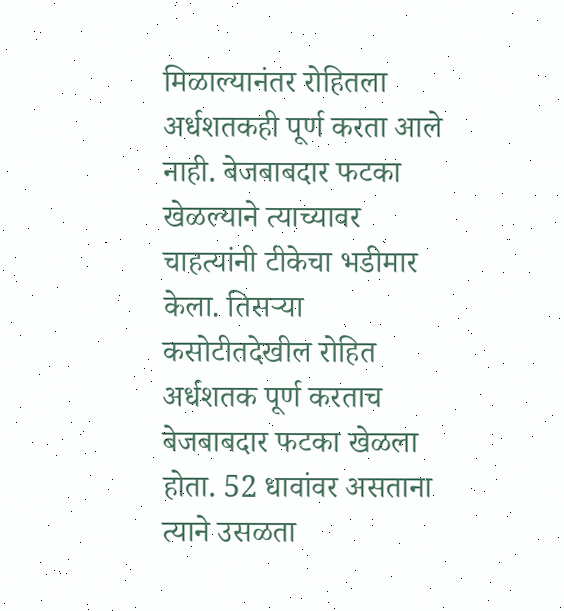मिळाल्यानंतर रोहितला अर्धशतकही पूर्ण करता आले नाही. बेजबाबदार फटका खेळल्याने त्याच्यावर चाहत्यांनी टीकेचा भडीमार केला. तिसर्‍या कसोटीतदेखील रोहित अर्धशतक पूर्ण करताच बेजबाबदार फटका खेळला होता. 52 धावांवर असताना त्याने उसळता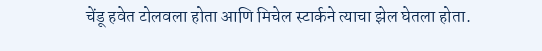चेंडू हवेत टोलवला होता आणि मिचेल स्टार्कने त्याचा झेल घेतला होता.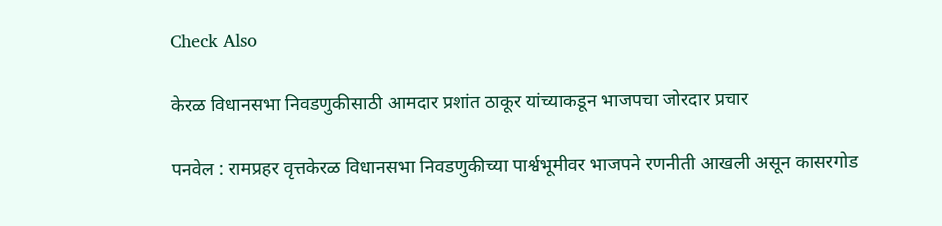Check Also

केरळ विधानसभा निवडणुकीसाठी आमदार प्रशांत ठाकूर यांच्याकडून भाजपचा जोरदार प्रचार

पनवेल : रामप्रहर वृत्तकेरळ विधानसभा निवडणुकीच्या पार्श्वभूमीवर भाजपने रणनीती आखली असून कासरगोड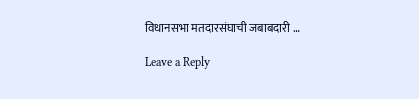विधानसभा मतदारसंघाची जबाबदारी …

Leave a Reply